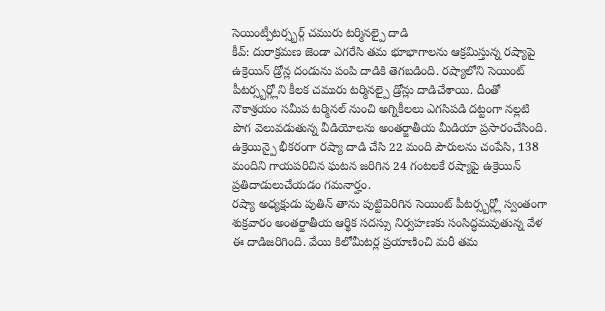సెయింట్పీటర్స్బర్గ్ చమురు టర్మినల్పై దాడి
కీవ్: దురాక్రమణ జెండా ఎగరేసి తమ భూభాగాలను ఆక్రమిస్తున్న రష్యాపై ఉక్రెయిన్ డ్రోన్ల దండును పంపి దాడికి తెగబడింది. రష్యాలోని సెయింట్ పీటర్స్బర్గ్లోని కీలక చమురు టర్మినల్పై డ్రోన్లు దాడిచేశాయి. దీంతో నౌకాశ్రయం సమీప టర్మినల్ నుంచి అగ్నికీలలు ఎగసిపడి దట్టంగా నల్లటి పొగ వెలువడుతున్న వీడియోలను అంతర్జాతీయ మీడియా ప్రసారంచేసింది. ఉక్రెయిన్పై భీకరంగా రష్యా దాడి చేసి 22 మంది పౌరులను చంపేసి, 138 మందిని గాయపరిచిన ఘటన జరిగిన 24 గంటలకే రష్యాపై ఉక్రెయిన్ ప్రతిదాడులుచేయడం గమనార్హం.
రష్యా అధ్యక్షుడు పుతిన్ తాను పుట్టిపెరిగిన సెయింట్ పీటర్స్బర్గ్లో స్వంతంగా శుక్రవారం అంతర్జాతీయ ఆర్థిక సదస్సు నిర్వహణకు సంసిద్ధమవుతున్న వేళ ఈ దాడిజరిగింది. వేయి కిలోమీటర్ల ప్రయాణించి మరీ తమ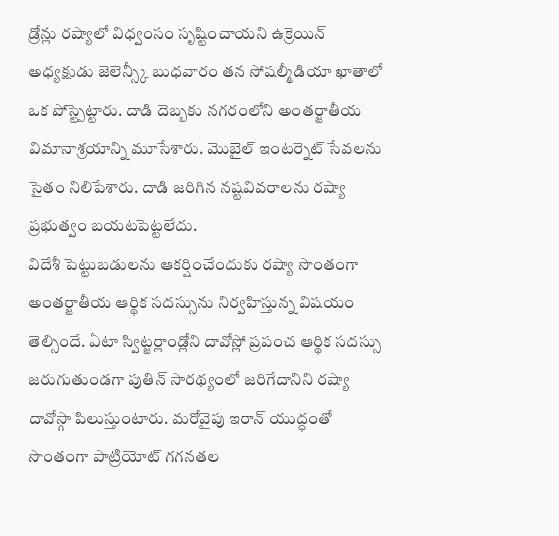డ్రోన్లు రష్యాలో విధ్వంసం సృష్టించాయని ఉక్రెయిన్ అధ్యక్షుడు జెలెన్స్కీ బుధవారం తన సోషల్మీడియా ఖాతాలో ఒక పోస్ట్పెట్టారు. దాడి దెబ్బకు నగరంలోని అంతర్జాతీయ విమానాశ్రయాన్ని మూసేశారు. మొబైల్ ఇంటర్నెట్ సేవలను సైతం నిలిపేశారు. దాడి జరిగిన నష్టవివరాలను రష్యా ప్రభుత్వం బయటపెట్టలేదు.
విదేశీ పెట్టుబడులను ఆకర్షించేందుకు రష్యా సొంతంగా అంతర్జాతీయ ఆర్థిక సదస్సును నిర్వహిస్తున్న విషయం తెల్సిందే. ఏటా స్విట్జర్లాండ్లోని దావోస్లో ప్రపంచ ఆర్థిక సదస్సు జరుగుతుండగా పుతిన్ సారథ్యంలో జరిగేదానిని రష్యా దావోస్గా పిలుస్తుంటారు. మరోవైపు ఇరాన్ యుద్ధంతో సొంతంగా పాట్రియోట్ గగనతల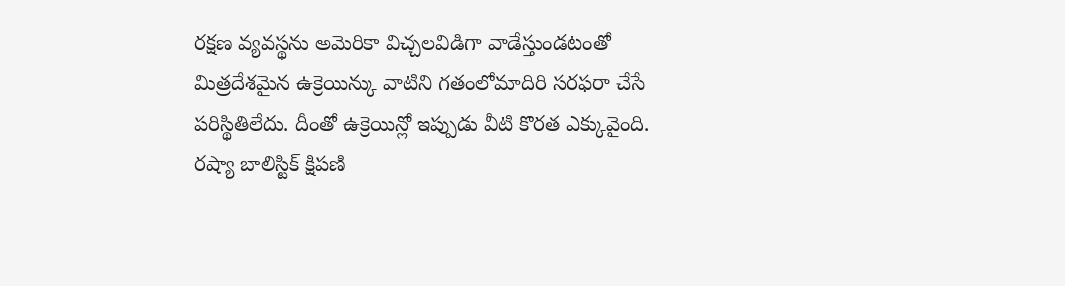రక్షణ వ్యవస్థను అమెరికా విచ్చలవిడిగా వాడేస్తుండటంతో మిత్రదేశమైన ఉక్రెయిన్కు వాటిని గతంలోమాదిరి సరఫరా చేసే పరిస్థితిలేదు. దీంతో ఉక్రెయిన్లో ఇప్పుడు వీటి కొరత ఎక్కువైంది. రష్యా బాలిస్టిక్ క్షిపణి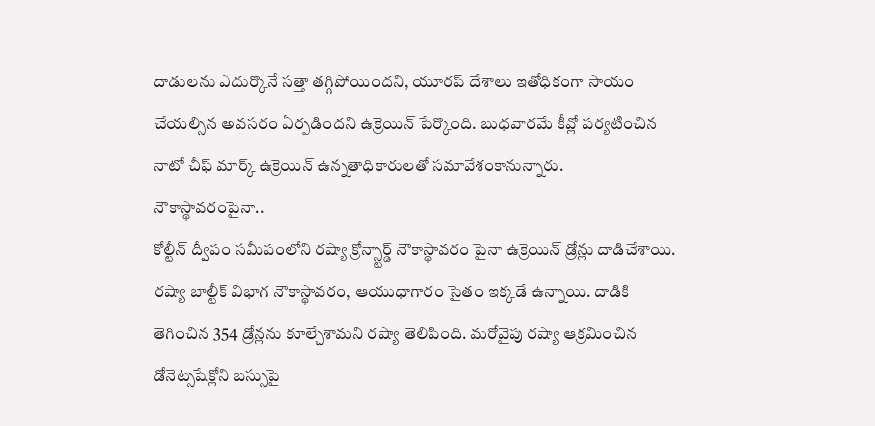దాడులను ఎదుర్కొనే సత్తా తగ్గిపోయిందని, యూరప్ దేశాలు ఇతోధికంగా సాయం చేయల్సిన అవసరం ఏర్పడిందని ఉక్రెయిన్ పేర్కొంది. బుధవారమే కీవ్లో పర్యటించిన నాటో చీఫ్ మార్క్ ఉక్రెయిన్ ఉన్నతాధికారులతో సమావేశంకానున్నారు.
నౌకాస్థావరంపైనా..
కోల్టీన్ ద్వీపం సమీపంలోని రష్యా క్రోన్స్టార్డ్ నౌకాస్థావరం పైనా ఉక్రెయిన్ డ్రోన్లు దాడిచేశాయి. రష్యా బాల్టీక్ విభాగ నౌకాస్థావరం, ఆయుధాగారం సైతం ఇక్కడే ఉన్నాయి. దాడికి తెగించిన 354 డ్రోన్లను కూల్చేశామని రష్యా తెలిపింది. మరోవైపు రష్యా ఆక్రమించిన డోనెట్సషేక్లోని బస్సుపై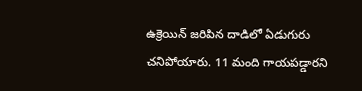ఉక్రెయిన్ జరిపిన దాడిలో ఏడుగురు చనిపోయారు. 11 మంది గాయపడ్డారని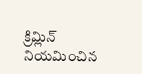క్రిమ్లిన్ నియమించిన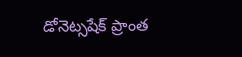డోనెట్సషేక్ ప్రాంత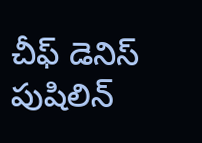చీఫ్ డెనిస్ పుషిలిన్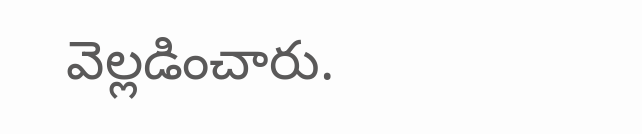వెల్లడించారు.